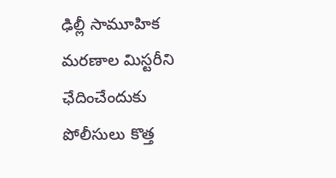ఢిల్లీ సామూహిక మరణాల మిస్టరీని ఛేదించేందుకు పోలీసులు కొత్త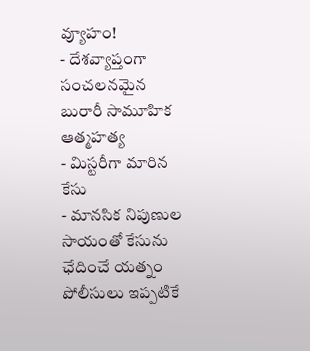వ్యూహం!
- దేశవ్యాప్తంగా సంచలనమైన బురారీ సామూహిక ఆత్మహత్య
- మిస్టరీగా మారిన కేసు
- మానసిక నిపుణుల సాయంతో కేసును ఛేదించే యత్నం
పోలీసులు ఇప్పటికే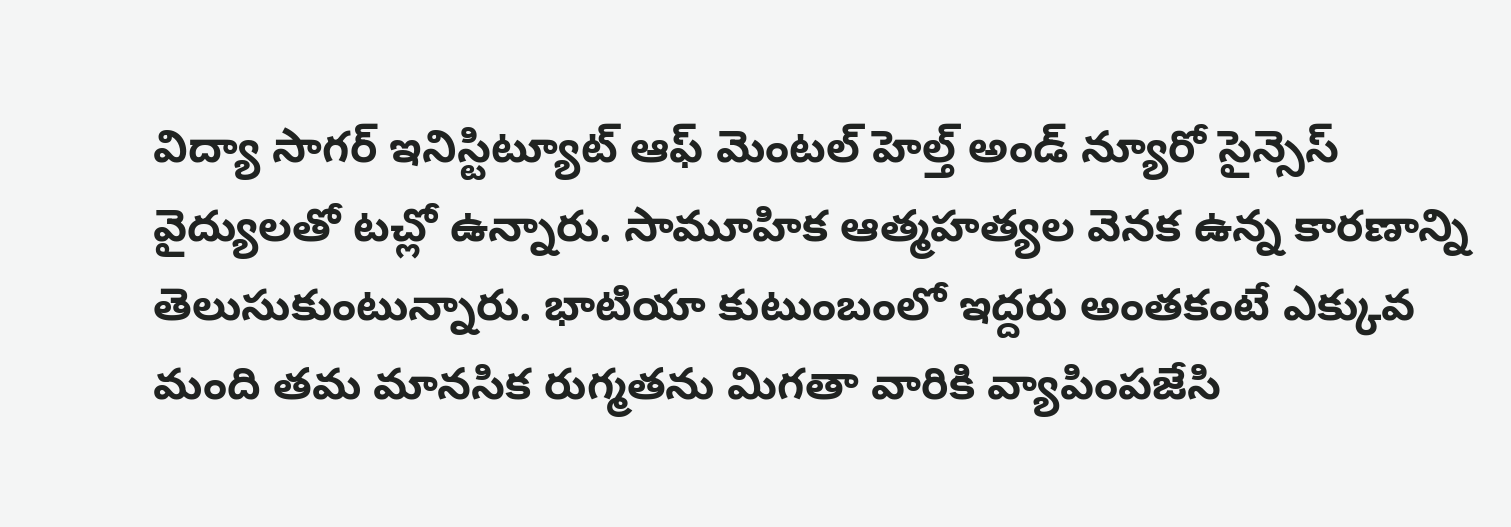విద్యా సాగర్ ఇనిస్టిట్యూట్ ఆఫ్ మెంటల్ హెల్త్ అండ్ న్యూరో సైన్సెస్ వైద్యులతో టచ్లో ఉన్నారు. సామూహిక ఆత్మహత్యల వెనక ఉన్న కారణాన్ని తెలుసుకుంటున్నారు. భాటియా కుటుంబంలో ఇద్దరు అంతకంటే ఎక్కువ మంది తమ మానసిక రుగ్మతను మిగతా వారికి వ్యాపింపజేసి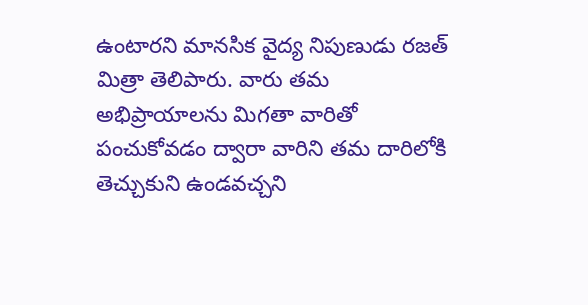ఉంటారని మానసిక వైద్య నిపుణుడు రజత్ మిత్రా తెలిపారు. వారు తమ అభిప్రాయాలను మిగతా వారితో పంచుకోవడం ద్వారా వారిని తమ దారిలోకి తెచ్చుకుని ఉండవచ్చని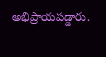అభిప్రాయపడ్డారు.